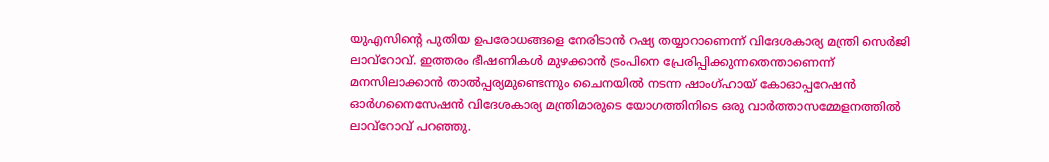യുഎസിന്റെ പുതിയ ഉപരോധങ്ങളെ നേരിടാന്‍ റഷ്യ തയ്യാറാണെന്ന് വിദേശകാര്യ മന്ത്രി സെര്‍ജി ലാവ്‌റോവ്. ഇത്തരം ഭീഷണികള്‍ മുഴക്കാന്‍ ട്രംപിനെ പ്രേരിപ്പിക്കുന്നതെന്താണെന്ന് മനസിലാക്കാന്‍ താല്‍പ്പര്യമുണ്ടെന്നും ചൈനയില്‍ നടന്ന ഷാംഗ്ഹായ് കോഓപ്പറേഷന്‍ ഓര്‍ഗനൈസേഷന്‍ വിദേശകാര്യ മന്ത്രിമാരുടെ യോഗത്തിനിടെ ഒരു വാര്‍ത്താസമ്മേളനത്തില്‍ ലാവ്‌റോവ് പറഞ്ഞു.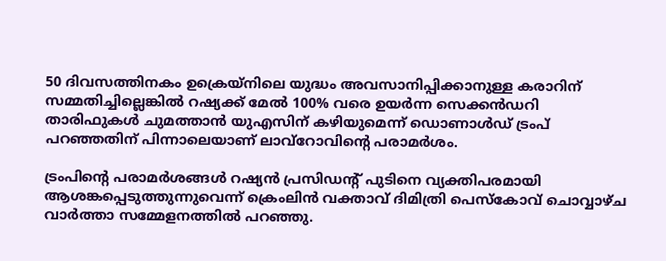50 ദിവസത്തിനകം ഉക്രെയ്‌നിലെ യുദ്ധം അവസാനിപ്പിക്കാനുള്ള കരാറിന് സമ്മതിച്ചില്ലെങ്കില്‍ റഷ്യക്ക് മേല്‍ 100% വരെ ഉയര്‍ന്ന സെക്കന്‍ഡറി താരിഫുകള്‍ ചുമത്താന്‍ യുഎസിന് കഴിയുമെന്ന് ഡൊണാള്‍ഡ് ട്രംപ് പറഞ്ഞതിന് പിന്നാലെയാണ് ലാവ്‌റോവിന്റെ പരാമര്‍ശം.

ട്രംപിന്റെ പരാമര്‍ശങ്ങള്‍ റഷ്യന്‍ പ്രസിഡന്റ് പുടിനെ വ്യക്തിപരമായി ആശങ്കപ്പെടുത്തുന്നുവെന്ന് ക്രെംലിന്‍ വക്താവ് ദിമിത്രി പെസ്‌കോവ് ചൊവ്വാഴ്ച വാര്‍ത്താ സമ്മേളനത്തില്‍ പറഞ്ഞു.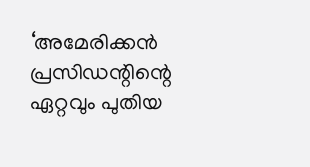‘അമേരിക്കന്‍ പ്രസിഡന്റിന്റെ ഏറ്റവും പുതിയ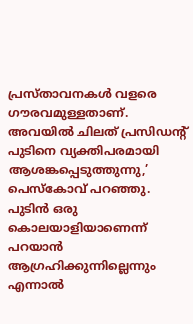പ്രസ്താവനകള്‍ വളരെ ഗൗരവമുള്ളതാണ്. അവയില്‍ ചിലത് പ്രസിഡന്റ് പുടിനെ വ്യക്തിപരമായി ആശങ്കപ്പെടുത്തുന്നു,’ പെസ്‌കോവ് പറഞ്ഞു. പുടിന്‍ ഒരു കൊലയാളിയാണെന്ന് പറയാന്‍ ആഗ്രഹിക്കുന്നില്ലെന്നും എന്നാല്‍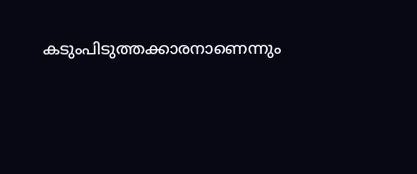കടുംപിടുത്തക്കാരനാണെന്നും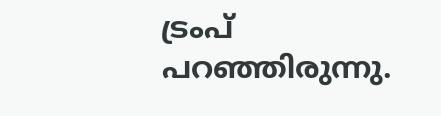ട്രംപ് പറഞ്ഞിരുന്നു.